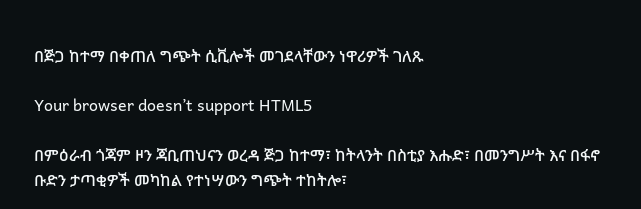በጅጋ ከተማ በቀጠለ ግጭት ሲቪሎች መገደላቸውን ነዋሪዎች ገለጹ

Your browser doesn’t support HTML5

በምዕራብ ጎጃም ዞን ጃቢጠህናን ወረዳ ጅጋ ከተማ፣ ከትላንት በስቲያ እሑድ፣ በመንግሥት እና በፋኖ ቡድን ታጣቂዎች መካከል የተነሣውን ግጭት ተከትሎ፣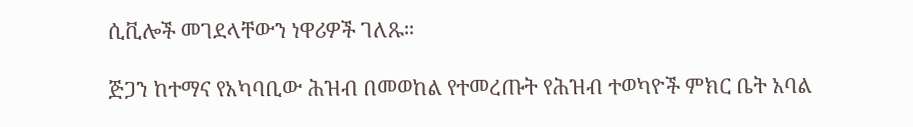ሲቪሎች መገደላቸውን ነዋሪዎች ገለጹ።

ጅጋን ከተማና የአካባቢው ሕዝብ በመወከል የተመረጡት የሕዝብ ተወካዮች ምክር ቤት አባል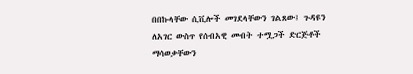በበኩላቸው ሲቪሎች መገደላቸውን ገልጸው፤ ጉዳዩን ለአገር ውስጥ የሰብአዊ መብት ተሟጋች ድርጅቶች ማሳወቃቸውን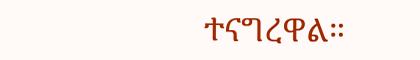ተናግረዋል።